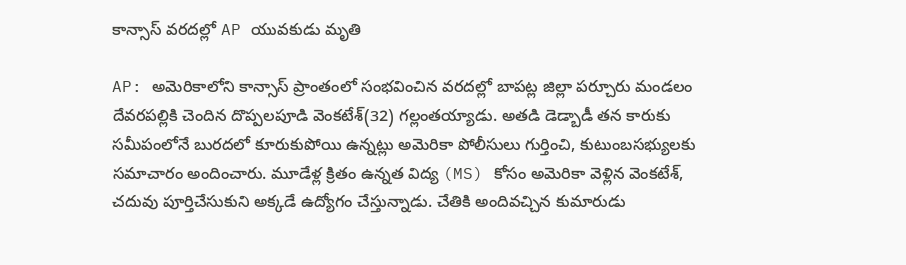కాన్సాస్ వరదల్లో AP యువకుడు మృతి

AP: అమెరికాలోని కాన్సాస్ ప్రాంతంలో సంభవించిన వరదల్లో బాపట్ల జిల్లా పర్చూరు మండలం దేవరపల్లికి చెందిన దొప్పలపూడి వెంకటేశ్(32) గల్లంతయ్యాడు. అతడి డెడ్బాడీ తన కారుకు సమీపంలోనే బురదలో కూరుకుపోయి ఉన్నట్లు అమెరికా పోలీసులు గుర్తించి, కుటుంబసభ్యులకు సమాచారం అందించారు. మూడేళ్ల క్రితం ఉన్నత విద్య (MS) కోసం అమెరికా వెళ్లిన వెంకటేశ్, చదువు పూర్తిచేసుకుని అక్కడే ఉద్యోగం చేస్తున్నాడు. చేతికి అందివచ్చిన కుమారుడు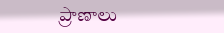ప్రాణాలు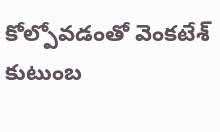కోల్పోవడంతో వెంకటేశ్ కుటుంబ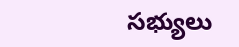సభ్యులు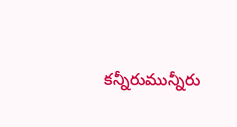కన్నీరుమున్నీరు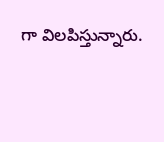గా విలపిస్తున్నారు.